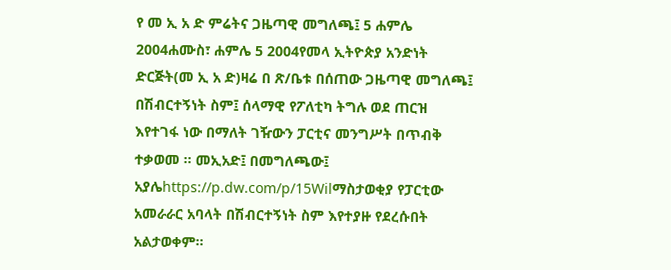የ መ ኢ አ ድ ምሬትና ጋዜጣዊ መግለጫ፤ 5 ሐምሌ 2004ሐሙስ፣ ሐምሌ 5 2004የመላ ኢትዮጵያ አንድነት ድርጅት(መ ኢ አ ድ)ዛሬ በ ጽ/ቤቱ በሰጠው ጋዜጣዊ መግለጫ፤ በሽብርተኝነት ስም፤ ሰላማዊ የፖለቲካ ትግሉ ወደ ጠርዝ እየተገፋ ነው በማለት ገዥውን ፓርቲና መንግሥት በጥብቅ ተቃወመ ። መኢአድ፤ በመግለጫው፤ አያሌhttps://p.dw.com/p/15Wilማስታወቂያ የፓርቲው አመራራር አባላት በሽብርተኝነት ስም እየተያዙ የደረሱበት አልታወቀም።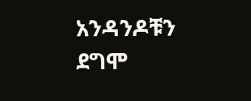አንዳንዶቹን ደግሞ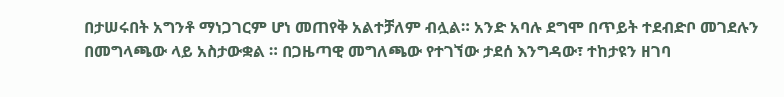በታሠሩበት አግንቶ ማነጋገርም ሆነ መጠየቅ አልተቻለም ብሏል። አንድ አባሉ ደግሞ በጥይት ተደብድቦ መገደሉን በመግላጫው ላይ አስታውቋል ። በጋዜጣዊ መግለጫው የተገኘው ታደሰ እንግዳው፣ ተከታዩን ዘገባ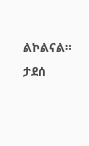ልኮልናል። ታደሰ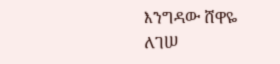እንግዳው ሸዋዬ ለገሠ